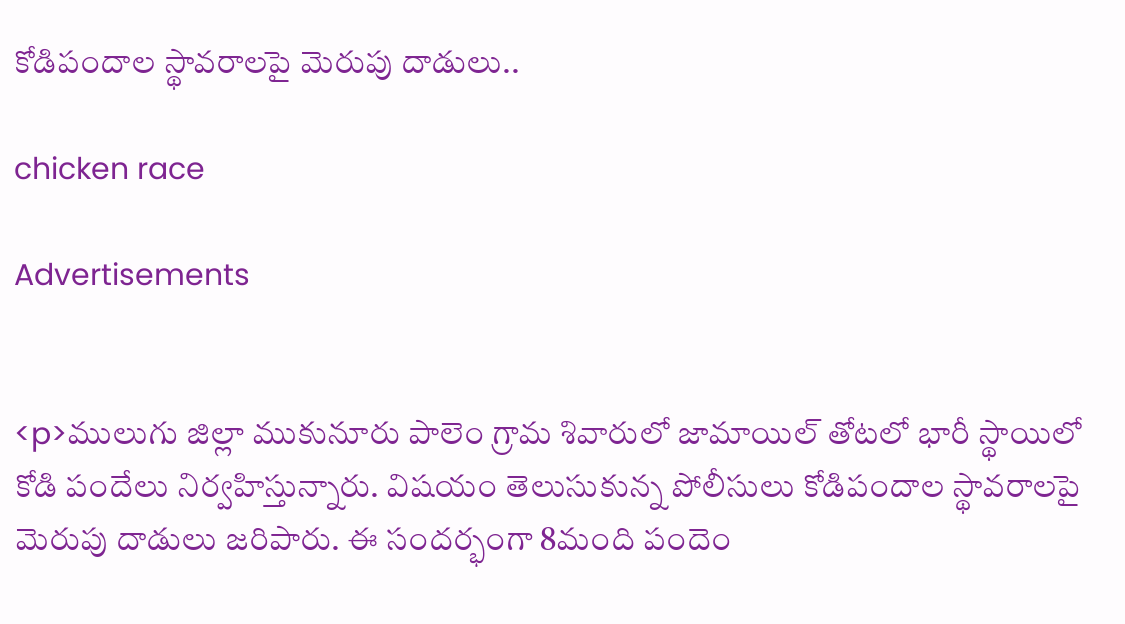కోడిపందాల స్థావరాలపై మెరుపు దాడులు..

chicken race

Advertisements


<p>ములుగు జిల్లా ముకునూరు పాలెం గ్రామ శివారులో జామాయిల్ తోటలో భారీ స్థాయిలో కోడి పందేలు నిర్వహిస్తున్నారు. విషయం తెలుసుకున్న పోలీసులు కోడిపందాల స్థావరాలపై మెరుపు దాడులు జరిపారు. ఈ సందర్భంగా 8మంది పందెం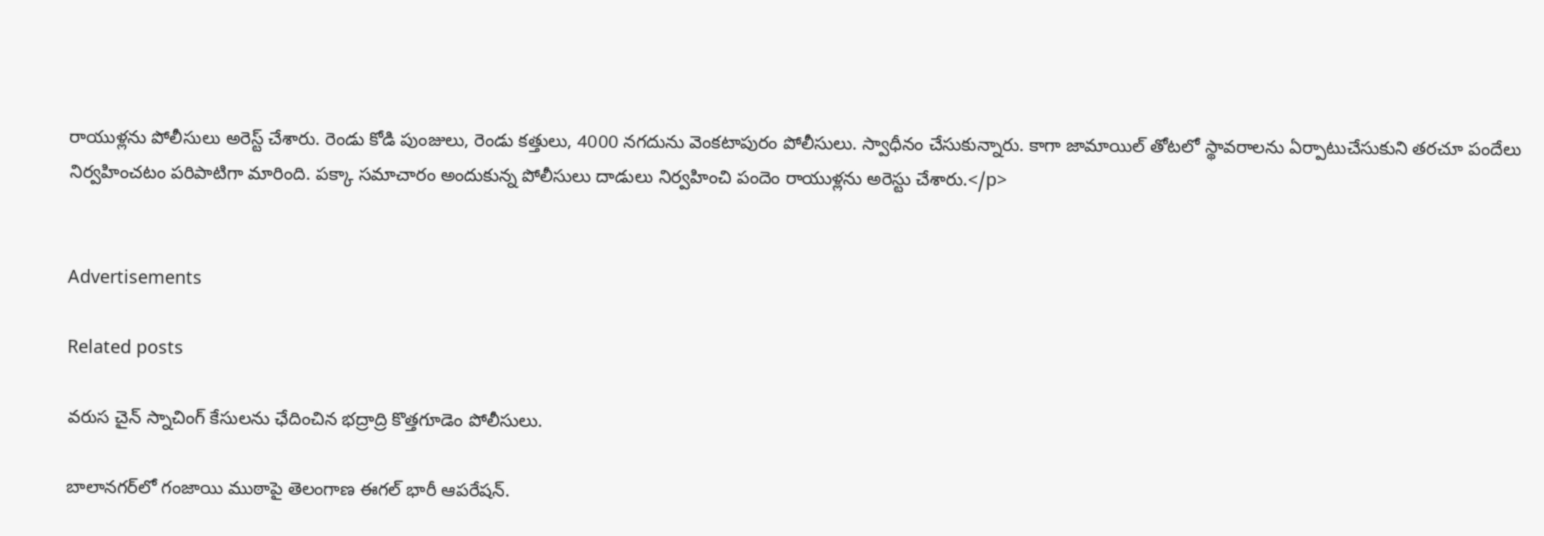రాయుళ్లను పోలీసులు అరెస్ట్ చేశారు. రెండు కోడి పుంజులు, రెండు కత్తులు, 4000 నగదును వెంకటాపురం పోలీసులు. స్వాధీనం చేసుకున్నారు. కాగా జామాయిల్ తోటలో స్థావరాలను ఏర్పాటుచేసుకుని తరచూ పందేలు నిర్వహించటం పరిపాటిగా మారింది. పక్కా సమాచారం అందుకున్న పోలీసులు దాడులు నిర్వహించి పందెం రాయుళ్లను అరెస్టు చేశారు.</p>


Advertisements

Related posts

వరుస చైన్ స్నాచింగ్ కేసులను ఛేదించిన భద్రాద్రి కొత్తగూడెం పోలీసులు.

బాలానగర్‌లో గంజాయి ముఠాపై తెలంగాణ ఈగల్ భారీ ఆపరేషన్.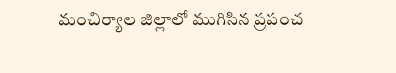మంచిర్యాల జిల్లాలో ముగిసిన ప్రపంచ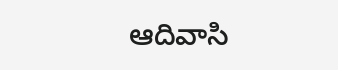ఆదివాసి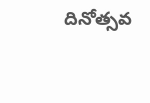దినోత్సవ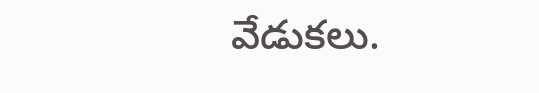వేడుకలు.